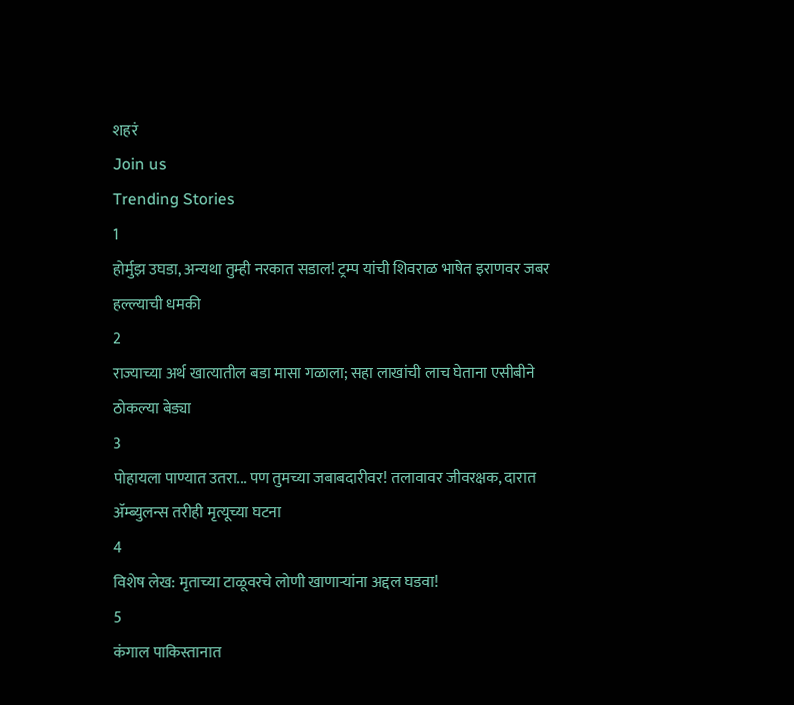शहरं
Join us
Trending Stories
1
होर्मुझ उघडा, अन्यथा तुम्ही नरकात सडाल! ट्रम्प यांची शिवराळ भाषेत इराणवर जबर हल्ल्याची धमकी
2
राज्याच्या अर्थ खात्यातील बडा मासा गळाला; सहा लाखांची लाच घेताना एसीबीने ठोकल्या बेड्या
3
पोहायला पाण्यात उतरा... पण तुमच्या जबाबदारीवर! तलावावर जीवरक्षक, दारात ॲम्ब्युलन्स तरीही मृत्यूच्या घटना
4
विशेष लेख: मृताच्या टाळूवरचे लोणी खाणाऱ्यांना अद्दल घडवा!
5
कंगाल पाकिस्तानात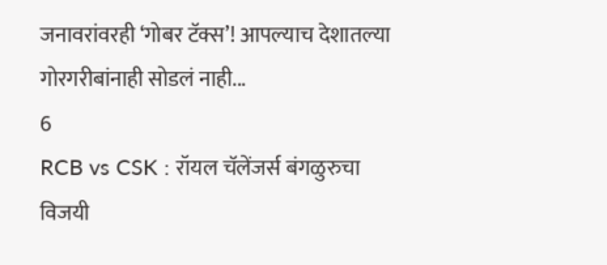जनावरांवरही ‘गोबर टॅक्स’! आपल्याच देशातल्या गोरगरीबांनाही सोडलं नाही...
6
RCB vs CSK : रॉयल चॅलेंजर्स बंगळुरुचा विजयी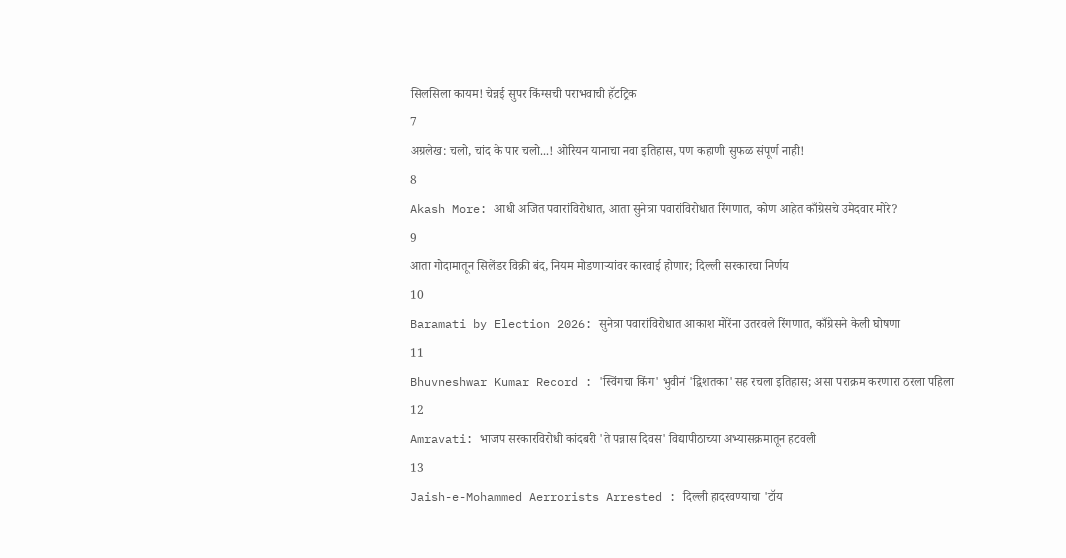सिलसिला कायम! चेन्नई सुपर किंग्सची पराभवाची हॅटट्रिक
7
अग्रलेख: चलो, चांद के पार चलो...! ओरियन यानाचा नवा इतिहास, पण कहाणी सुफळ संपूर्ण नाही!
8
Akash More: आधी अजित पवारांविरोधात, आता सुनेत्रा पवारांविरोधात रिंगणात, कोण आहेत काँग्रेसचे उमेदवार मोरे?
9
आता गोदामातून सिलेंडर विक्री बंद, नियम मोडणाऱ्यांवर कारवाई होणार; दिल्ली सरकारचा निर्णय
10
Baramati by Election 2026: सुनेत्रा पवारांविरोधात आकाश मोरेंना उतरवले रिंगणात, काँग्रेसने केली घोषणा
11
Bhuvneshwar Kumar Record : 'स्विंगचा किंग' भुवीनं 'द्विशतका'सह रचला इतिहास; असा पराक्रम करणारा ठरला पहिला
12
Amravati: भाजप सरकारविरोधी कांदबरी 'ते पन्नास दिवस' विद्यापीठाच्या अभ्यासक्रमातून हटवली
13
Jaish-e-Mohammed Aerrorists Arrested : दिल्ली हादरवण्याचा 'टॉय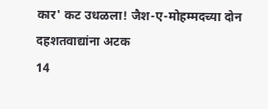कार' कट उधळला! जैश-ए-मोहम्मदच्या दोन दहशतवाद्यांना अटक
14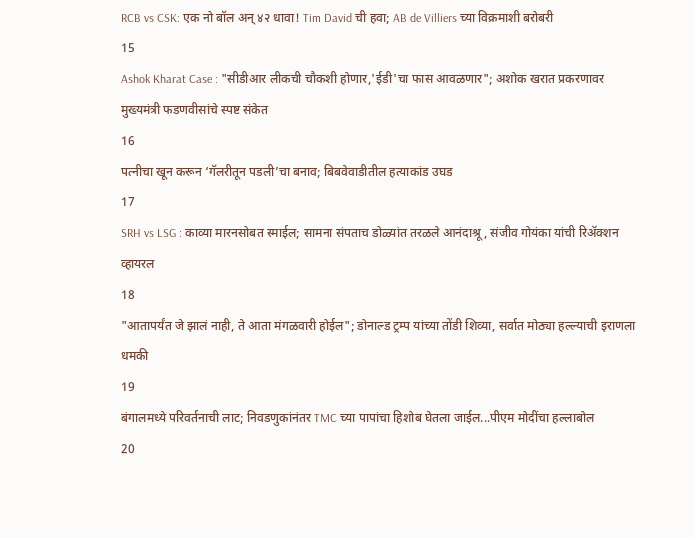RCB vs CSK: एक नो बॉल अन् ४२ धावा! Tim David ची हवा; AB de Villiers च्या विक्रमाशी बरोबरी
15
Ashok Kharat Case : "सीडीआर लीकची चौकशी होणार,'ईडी'चा फास आवळणार"; अशोक खरात प्रकरणावर मुख्यमंत्री फडणवीसांचे स्पष्ट संकेत
16
पत्नीचा खून करून ‘गॅलरीतून पडली’चा बनाव; बिबवेवाडीतील हत्याकांड उघड
17
SRH vs LSG : काव्या मारनसोबत स्माईल; सामना संपताच डोळ्यांत तरळले आनंदाश्रू, संजीव गोयंका यांची रिॲक्शन व्हायरल
18
"आतापर्यंत जे झालं नाही, ते आता मंगळवारी होईल"; डोनाल्ड ट्रम्प यांच्या तोंडी शिव्या, सर्वात मोठ्या हल्ल्याची इराणला धमकी
19
बंगालमध्ये परिवर्तनाची लाट; निवडणुकांनंतर TMC च्या पापांचा हिशोब घेतला जाईल...पीएम मोदींचा हल्लाबोल
20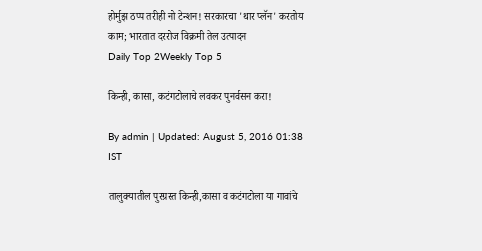होर्मुझ ठप्प तरीही नो टेन्शन! सरकारचा 'थार प्लॅन' करतोय काम; भारतात दररोज विक्रमी तेल उत्पादन
Daily Top 2Weekly Top 5

किन्ही, कासा, कटंगटोलाचे लवकर पुनर्वसन करा!

By admin | Updated: August 5, 2016 01:38 IST

तालुक्यातील पुरग्रस्त किन्ही,कासा व कटंगटोला या गावांचे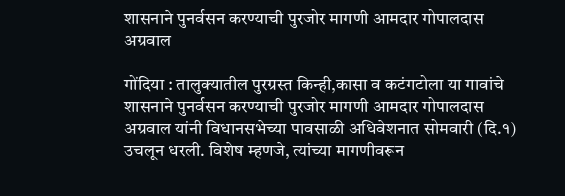शासनाने पुनर्वसन करण्याची पुरजोर मागणी आमदार गोपालदास अग्रवाल

गोंदिया : तालुक्यातील पुरग्रस्त किन्ही,कासा व कटंगटोला या गावांचे शासनाने पुनर्वसन करण्याची पुरजोर मागणी आमदार गोपालदास अग्रवाल यांनी विधानसभेच्या पावसाळी अधिवेशनात सोमवारी (दि.१) उचलून धरली. विशेष म्हणजे, त्यांच्या मागणीवरून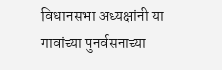विधानसभा अध्यक्षांनी या गावांच्या पुनर्वसनाच्या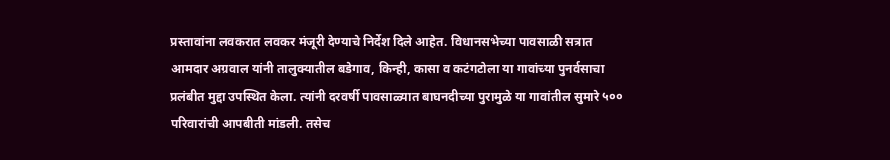प्रस्तावांना लवकरात लवकर मंजूरी देण्याचे निर्देश दिले आहेत. विधानसभेच्या पावसाळी सत्रात आमदार अग्रवाल यांनी तालुक्यातील बडेगाव, किन्ही, कासा व कटंगटोला या गावांच्या पुनर्वसाचा प्रलंबीत मुद्दा उपस्थित केला. त्यांनी दरवर्षी पावसाळ्यात बाघनदीच्या पुरामुळे या गावांतील सुमारे ५०० परिवारांची आपबीती मांडली. तसेच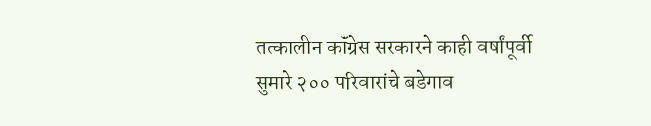तत्कालीन कॉंग्रेस सरकारने काही वर्षांपूर्वी सुमारे २०० परिवारांचे बडेगाव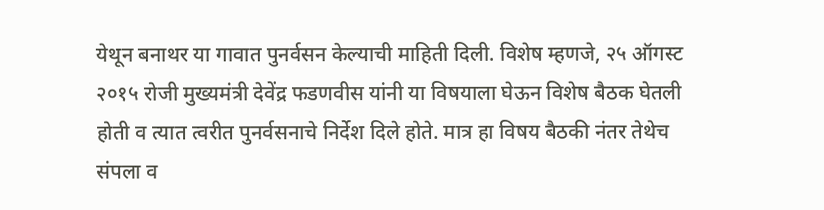येथून बनाथर या गावात पुनर्वसन केल्याची माहिती दिली. विशेष म्हणजे, २५ ऑगस्ट २०१५ रोजी मुख्यमंत्री देवेंद्र फडणवीस यांनी या विषयाला घेऊन विशेष बैठक घेतली होती व त्यात त्वरीत पुनर्वसनाचे निर्देश दिले होते. मात्र हा विषय बैठकी नंतर तेथेच संपला व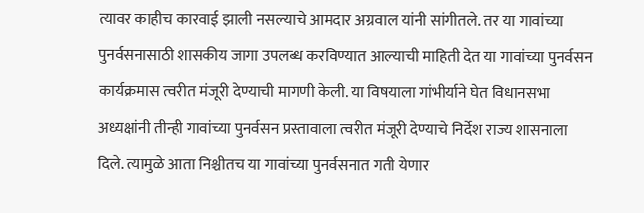त्यावर काहीच कारवाई झाली नसल्याचे आमदार अग्रवाल यांनी सांगीतले. तर या गावांच्या पुनर्वसनासाठी शासकीय जागा उपलब्ध करविण्यात आल्याची माहिती देत या गावांच्या पुनर्वसन कार्यक्रमास त्वरीत मंजूरी देण्याची मागणी केली. या विषयाला गांभीर्याने घेत विधानसभा अध्यक्षांनी तीन्ही गावांच्या पुनर्वसन प्रस्तावाला त्वरीत मंजूरी देण्याचे निर्देश राज्य शासनाला दिले. त्यामुळे आता निश्चीतच या गावांच्या पुनर्वसनात गती येणार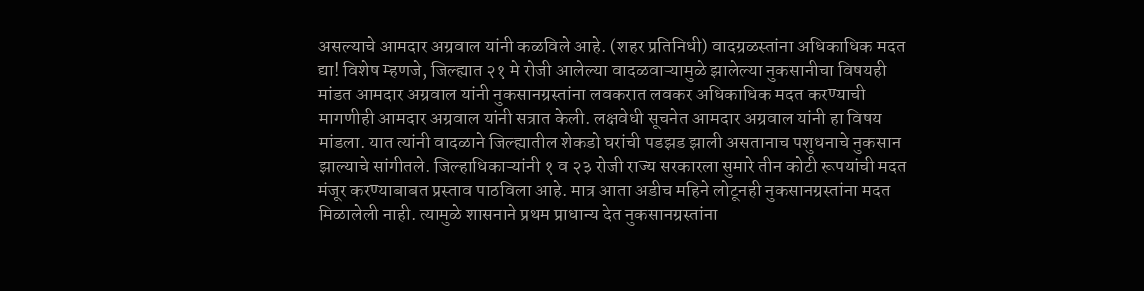असल्याचे आमदार अग्रवाल यांनी कळविले आहे. (शहर प्रतिनिधी) वादग्रळस्तांना अधिकाधिक मदत द्या! विशेष म्हणजे, जिल्ह्यात २१ मे रोजी आलेल्या वादळवाऱ्यामुळे झालेल्या नुकसानीचा विषयही मांडत आमदार अग्रवाल यांनी नुकसानग्रस्तांना लवकरात लवकर अधिकाधिक मदत करण्याची मागणीही आमदार अग्रवाल यांनी सत्रात केली. लक्षवेधी सूचनेत आमदार अग्रवाल यांनी हा विषय मांडला. यात त्यांनी वादळाने जिल्ह्यातील शेकडो घरांची पडझड झाली असतानाच पशुधनाचे नुकसान झाल्याचे सांगीतले. जिल्हाधिकाऱ्यांनी १ व २३ रोजी राज्य सरकारला सुमारे तीन कोटी रूपयांची मदत मंजूर करण्याबाबत प्रस्ताव पाठविला आहे. मात्र आता अडीच महिने लोटूनही नुकसानग्रस्तांना मदत मिळालेली नाही. त्यामुळे शासनाने प्रथम प्राधान्य देत नुकसानग्रस्तांना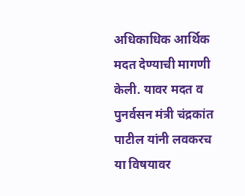अधिकाधिक आर्थिक मदत देण्याची मागणी केली. यावर मदत व पुनर्वसन मंत्री चंद्रकांत पाटील यांनी लवकरच या विषयावर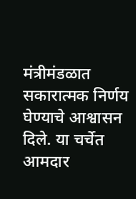मंत्रीमंडळात सकारात्मक निर्णय घेण्याचे आश्वासन दिले. या चर्चेत आमदार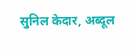सुनिल केदार, अब्दूल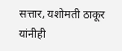सत्तार, यशोमती ठाकूर यांनीही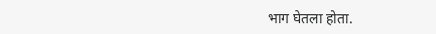भाग घेतला होता.